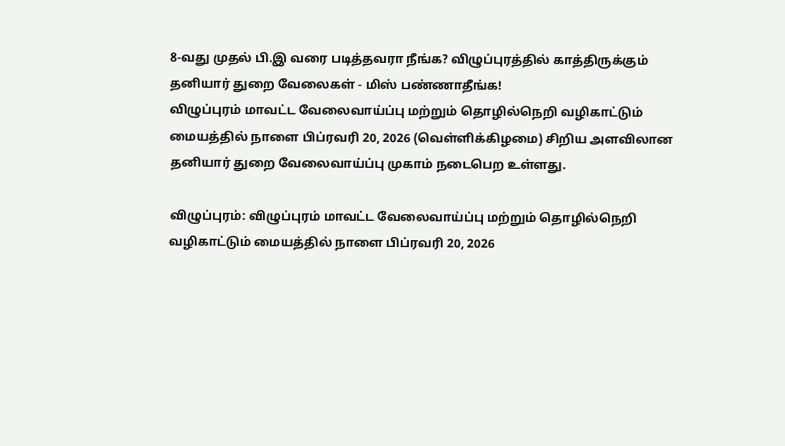8-வது முதல் பி.இ வரை படித்தவரா நீங்க? விழுப்புரத்தில் காத்திருக்கும் தனியார் துறை வேலைகள் - மிஸ் பண்ணாதீங்க!
விழுப்புரம் மாவட்ட வேலைவாய்ப்பு மற்றும் தொழில்நெறி வழிகாட்டும் மையத்தில் நாளை பிப்ரவரி 20, 2026 (வெள்ளிக்கிழமை) சிறிய அளவிலான தனியார் துறை வேலைவாய்ப்பு முகாம் நடைபெற உள்ளது.

விழுப்புரம்: விழுப்புரம் மாவட்ட வேலைவாய்ப்பு மற்றும் தொழில்நெறி வழிகாட்டும் மையத்தில் நாளை பிப்ரவரி 20, 2026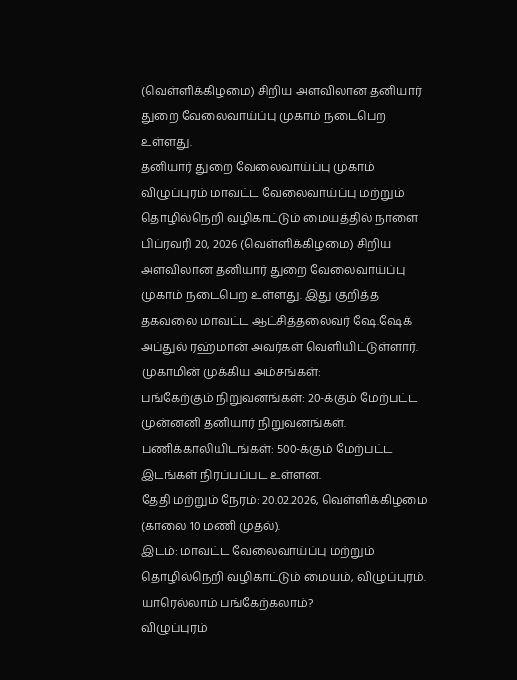(வெள்ளிக்கிழமை) சிறிய அளவிலான தனியார் துறை வேலைவாய்ப்பு முகாம் நடைபெற உள்ளது.
தனியார் துறை வேலைவாய்ப்பு முகாம்
விழுப்புரம் மாவட்ட வேலைவாய்ப்பு மற்றும் தொழில்நெறி வழிகாட்டும் மையத்தில் நாளை பிப்ரவரி 20, 2026 (வெள்ளிக்கிழமை) சிறிய அளவிலான தனியார் துறை வேலைவாய்ப்பு முகாம் நடைபெற உள்ளது. இது குறித்த தகவலை மாவட்ட ஆட்சித்தலைவர் ஷே.ஷேக் அப்துல் ரஹ்மான் அவர்கள் வெளியிட்டுள்ளார்.
முகாமின் முக்கிய அம்சங்கள்:
பங்கேற்கும் நிறுவனங்கள்: 20-க்கும் மேற்பட்ட முன்னனி தனியார் நிறுவனங்கள்.
பணிக்காலியிடங்கள்: 500-க்கும் மேற்பட்ட இடங்கள் நிரப்பப்பட உள்ளன.
தேதி மற்றும் நேரம்: 20.02.2026, வெள்ளிக்கிழமை (காலை 10 மணி முதல்).
இடம்: மாவட்ட வேலைவாய்ப்பு மற்றும் தொழில்நெறி வழிகாட்டும் மையம், விழுப்புரம்.
யாரெல்லாம் பங்கேற்கலாம்?
விழுப்புரம்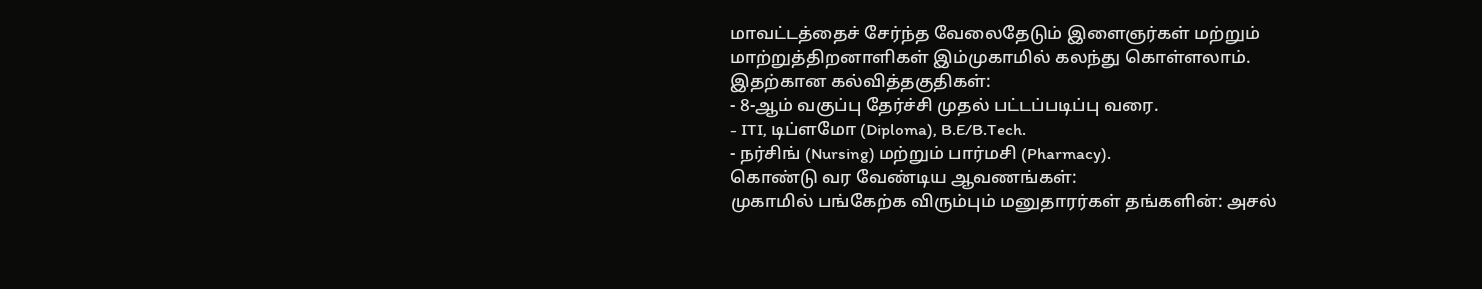மாவட்டத்தைச் சேர்ந்த வேலைதேடும் இளைஞர்கள் மற்றும் மாற்றுத்திறனாளிகள் இம்முகாமில் கலந்து கொள்ளலாம்.
இதற்கான கல்வித்தகுதிகள்:
- 8-ஆம் வகுப்பு தேர்ச்சி முதல் பட்டப்படிப்பு வரை.
- ITI, டிப்ளமோ (Diploma), B.E/B.Tech.
- நர்சிங் (Nursing) மற்றும் பார்மசி (Pharmacy).
கொண்டு வர வேண்டிய ஆவணங்கள்:
முகாமில் பங்கேற்க விரும்பும் மனுதாரர்கள் தங்களின்: அசல்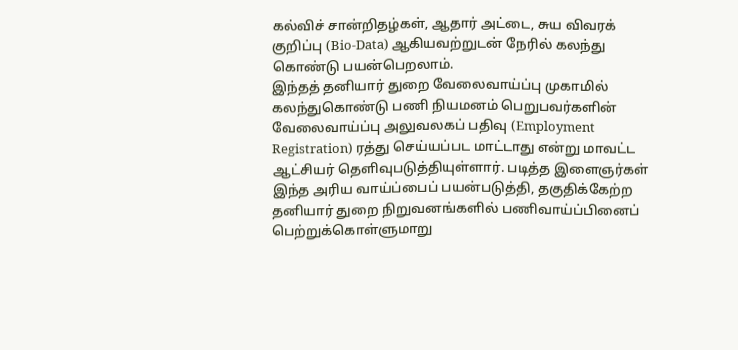கல்விச் சான்றிதழ்கள், ஆதார் அட்டை, சுய விவரக் குறிப்பு (Bio-Data) ஆகியவற்றுடன் நேரில் கலந்து கொண்டு பயன்பெறலாம்.
இந்தத் தனியார் துறை வேலைவாய்ப்பு முகாமில் கலந்துகொண்டு பணி நியமனம் பெறுபவர்களின் வேலைவாய்ப்பு அலுவலகப் பதிவு (Employment Registration) ரத்து செய்யப்பட மாட்டாது என்று மாவட்ட ஆட்சியர் தெளிவுபடுத்தியுள்ளார். படித்த இளைஞர்கள் இந்த அரிய வாய்ப்பைப் பயன்படுத்தி, தகுதிக்கேற்ற தனியார் துறை நிறுவனங்களில் பணிவாய்ப்பினைப் பெற்றுக்கொள்ளுமாறு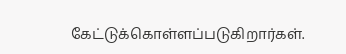கேட்டுக்கொள்ளப்படுகிறார்கள்.